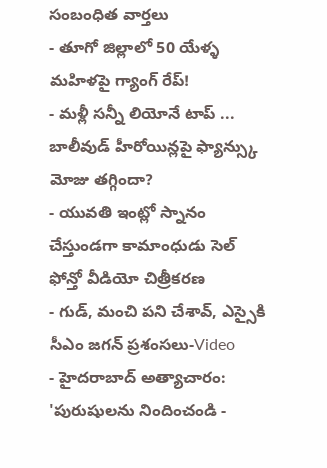సంబంధిత వార్తలు
- తూగో జిల్లాలో 50 యేళ్ళ మహిళపై గ్యాంగ్ రేప్!
- మళ్లీ సన్నీ లియోనే టాప్ ... బాలీవుడ్ హీరోయిన్లపై ఫ్యాన్స్కు మోజు తగ్గిందా?
- యువతి ఇంట్లో స్నానం చేస్తుండగా కామాంధుడు సెల్ ఫోన్తో వీడియో చిత్రీకరణ
- గుడ్, మంచి పని చేశావ్, ఎస్సైకి సీఎం జగన్ ప్రశంసలు-Video
- హైదరాబాద్ అత్యాచారం: 'పురుషులను నిందించండి -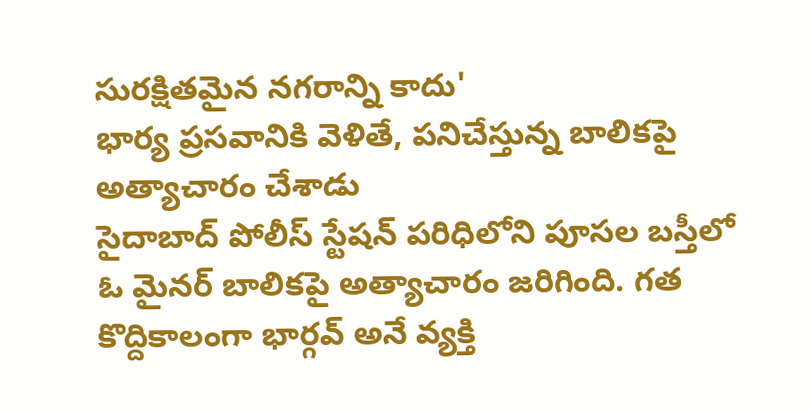సురక్షితమైన నగరాన్ని కాదు'
భార్య ప్రసవానికి వెళితే, పనిచేస్తున్న బాలికపై అత్యాచారం చేశాడు
సైదాబాద్ పోలీస్ స్టేషన్ పరిధిలోని పూసల బస్తీలో ఓ మైనర్ బాలికపై అత్యాచారం జరిగింది. గత కొద్దికాలంగా భార్గవ్ అనే వ్యక్తి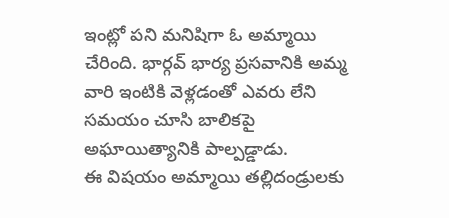ఇంట్లో పని మనిషిగా ఓ అమ్మాయి చేరింది. భార్గవ్ భార్య ప్రసవానికి అమ్మ వారి ఇంటికి వెళ్లడంతో ఎవరు లేని సమయం చూసి బాలికపై అఘాయిత్యానికి పాల్పడ్డాడు.
ఈ విషయం అమ్మాయి తల్లిదండ్రులకు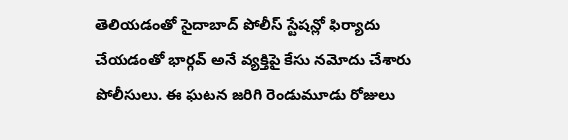తెలియడంతో సైదాబాద్ పోలీస్ స్టేషన్లో ఫిర్యాదు చేయడంతో భార్గవ్ అనే వ్యక్తిపై కేసు నమోదు చేశారు పోలీసులు. ఈ ఘటన జరిగి రెండుమూడు రోజులు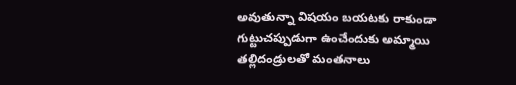అవుతున్నా విషయం బయటకు రాకుండా గుట్టుచప్పుడుగా ఉంచేందుకు అమ్మాయి తల్లిదండ్రులతో మంతనాలు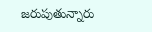జరుపుతున్నారు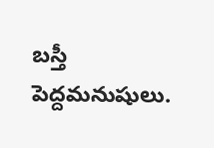బస్తీ పెద్దమనుషులు.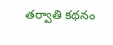తర్వాతి కథనం